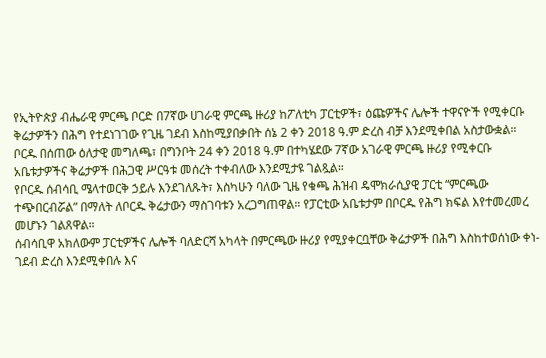የኢትዮጵያ ብሔራዊ ምርጫ ቦርድ በ7ኛው ሀገራዊ ምርጫ ዙሪያ ከፖለቲካ ፓርቲዎች፣ ዕጩዎችና ሌሎች ተዋናዮች የሚቀርቡ ቅሬታዎችን በሕግ የተደነገገው የጊዜ ገደብ እስከሚያበቃበት ሰኔ 2 ቀን 2018 ዓ.ም ድረስ ብቻ እንደሚቀበል አስታውቋል።
ቦርዱ በሰጠው ዕለታዊ መግለጫ፣ በግንቦት 24 ቀን 2018 ዓ.ም በተካሄደው 7ኛው አገራዊ ምርጫ ዙሪያ የሚቀርቡ አቤቱታዎችና ቅሬታዎች በሕጋዊ ሥርዓቱ መሰረት ተቀብለው እንደሚታዩ ገልጿል።
የቦርዱ ሰብሳቢ ሜላተወርቅ ኃይሉ እንደገለጹት፣ እስካሁን ባለው ጊዜ የቁጫ ሕዝብ ዴሞክራሲያዊ ፓርቲ “ምርጫው ተጭበርብሯል” በማለት ለቦርዱ ቅሬታውን ማስገባቱን አረጋግጠዋል። የፓርቲው አቤቱታም በቦርዱ የሕግ ክፍል እየተመረመረ መሆኑን ገልጸዋል።
ሰብሳቢዋ አክለውም ፓርቲዎችና ሌሎች ባለድርሻ አካላት በምርጫው ዙሪያ የሚያቀርቧቸው ቅሬታዎች በሕግ እስከተወሰነው ቀነ-ገደብ ድረስ እንደሚቀበሉ እና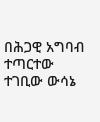በሕጋዊ አግባብ ተጣርተው ተገቢው ውሳኔ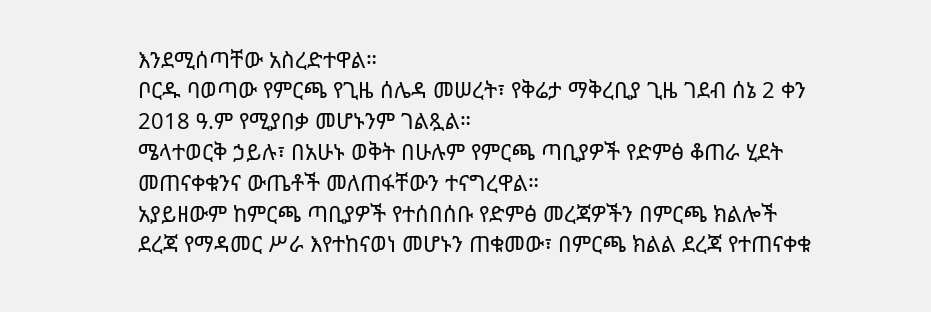እንደሚሰጣቸው አስረድተዋል።
ቦርዱ ባወጣው የምርጫ የጊዜ ሰሌዳ መሠረት፣ የቅሬታ ማቅረቢያ ጊዜ ገደብ ሰኔ 2 ቀን 2018 ዓ.ም የሚያበቃ መሆኑንም ገልጿል።
ሜላተወርቅ ኃይሉ፣ በአሁኑ ወቅት በሁሉም የምርጫ ጣቢያዎች የድምፅ ቆጠራ ሂደት መጠናቀቁንና ውጤቶች መለጠፋቸውን ተናግረዋል።
አያይዘውም ከምርጫ ጣቢያዎች የተሰበሰቡ የድምፅ መረጃዎችን በምርጫ ክልሎች ደረጃ የማዳመር ሥራ እየተከናወነ መሆኑን ጠቁመው፣ በምርጫ ክልል ደረጃ የተጠናቀቁ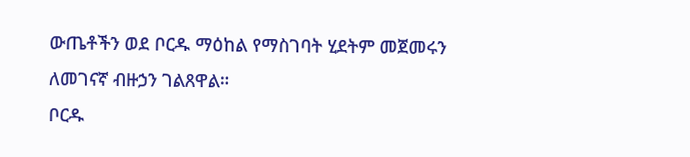ውጤቶችን ወደ ቦርዱ ማዕከል የማስገባት ሂደትም መጀመሩን ለመገናኛ ብዙኃን ገልጸዋል።
ቦርዱ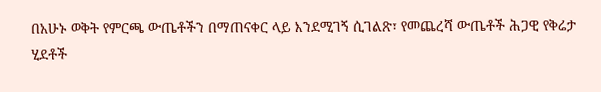በአሁኑ ወቅት የምርጫ ውጤቶችን በማጠናቀር ላይ እንደሚገኝ ሲገልጽ፣ የመጨረሻ ውጤቶች ሕጋዊ የቅሬታ ሂደቶች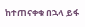ከተጠናቀቁ በኋላ ይፋ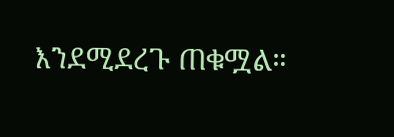እንደሚደረጉ ጠቁሟል።